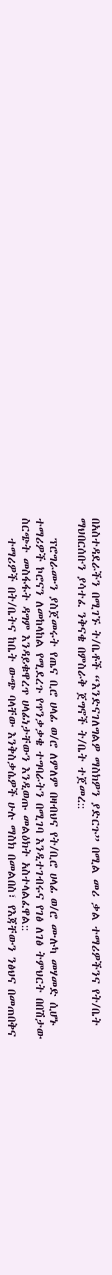በአስተዳደራችን በሚገኙ ት/ቤቶች “እንድናገለግልዎ ማስክዎን ያድርጉ” በሚል መሪ ቃል ተማሪዎችንና የት/ቤት ማህበርሰቡን ያሳተፈ ንቅናቄ በምስራቅ ጀግኖች ት/ቤት ተጀመረ::

    ፕሮግራሙን ያስጀመሩት የጤና ቢሮ ሀላፊ ወ/ሮ ለምለም በዛብህና የት/ቢሮ ሀላፊ ወ/ሮ ሙሉካ መሃመድ ሲሆኑ ተማሪዎች ኮሮናን ለመከላከል የሚደረጉ የጥንቃቃቄ ተግባራትን በሚገባ እንዲተገብሩና የገፅ ለገፅ ትምህርት በበሽታው ስርጭት መስፋፋት ዳግም እንዳይቁዋረጥ ሀላፊነታቸውን እንዲወጡ መልዕክት አስተላልፈዋል::
    ተማሪዎች በት/ቤትና ከቤት ውጭ ባላቸው እንቅስቃሴዎች ሁሉ ማስክ በመልበስ፣ የእጃቸውን ንፅህና በመጠበቅና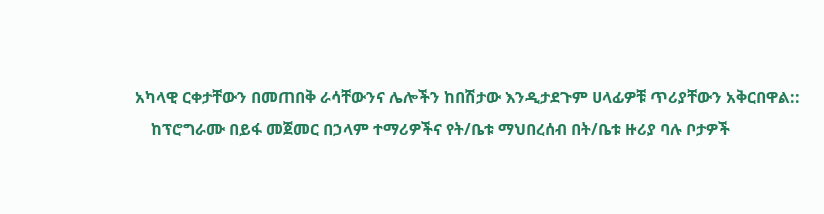አካላዊ ርቀታቸውን በመጠበቅ ራሳቸውንና ሌሎችን ከበሽታው እንዲታደጉም ሀላፊዎቹ ጥሪያቸውን አቅርበዋል::
    ከፕሮግራሙ በይፋ መጀመር በኃላም ተማሪዎችና የት/ቤቱ ማህበረሰብ በት/ቤቱ ዙሪያ ባሉ ቦታዎች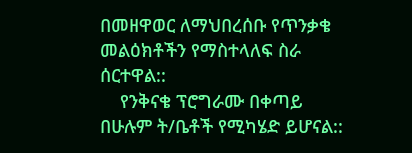በመዘዋወር ለማህበረሰቡ የጥንቃቄ መልዕክቶችን የማስተላለፍ ስራ ሰርተዋል::
    የንቅናቄ ፕሮግራሙ በቀጣይ በሁሉም ት/ቤቶች የሚካሄድ ይሆናል::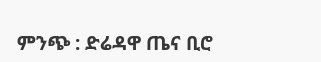ምንጭ : ድሬዳዋ ጤና ቢሮ